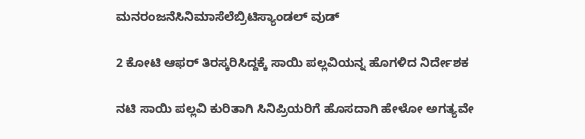ಮನರಂಜನೆಸಿನಿಮಾಸೆಲೆಬ್ರಿಟಿಸ್ಯಾಂಡಲ್ ವುಡ್

2 ಕೋಟಿ ಆಫರ್ ತಿರಸ್ಕರಿಸಿದ್ದಕ್ಕೆ ಸಾಯಿ ಪಲ್ಲವಿಯನ್ನ ಹೊಗಳಿದ ನಿರ್ದೇಶಕ

ನಟಿ ಸಾಯಿ ಪಲ್ಲವಿ ಕುರಿತಾಗಿ ಸಿನಿಪ್ರಿಯರಿಗೆ ಹೊಸದಾಗಿ ಹೇಳೋ ಅಗತ್ಯವೇ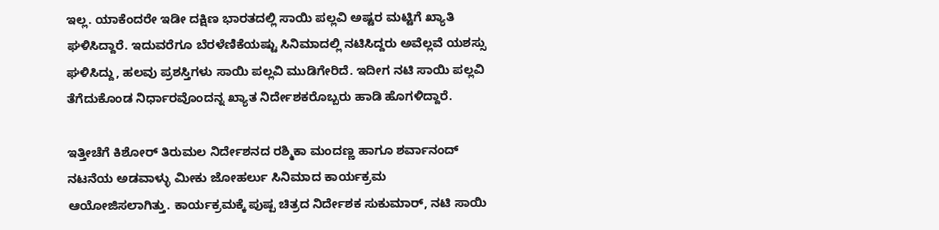ಇಲ್ಲ. ಯಾಕೆಂದರೇ ಇಡೀ ದಕ್ಷಿಣ ಭಾರತದಲ್ಲಿ ಸಾಯಿ ಪಲ್ಲವಿ ಅಷ್ಟರ ಮಟ್ಟಿಗೆ ಖ್ಯಾತಿ ಘಳಿಸಿದ್ದಾರೆ. ಇದುವರೆಗೂ ಬೆರಳೆಣಿಕೆಯಷ್ಟು ಸಿನಿಮಾದಲ್ಲಿ ನಟಿಸಿದ್ದರು ಅವೆಲ್ಲವೆ ಯಶಸ್ಸು ಘಳಿಸಿದ್ದು, ಹಲವು ಪ್ರಶಸ್ತಿಗಳು ಸಾಯಿ ಪಲ್ಲವಿ ಮುಡಿಗೇರಿದೆ. ಇದೀಗ ನಟಿ ಸಾಯಿ ಪಲ್ಲವಿ ತೆಗೆದುಕೊಂಡ ನಿರ್ಧಾರವೊಂದನ್ನ ಖ್ಯಾತ ನಿರ್ದೇಶಕರೊಬ್ಬರು ಹಾಡಿ ಹೊಗಳಿದ್ದಾರೆ.

ಇತ್ತೀಚೆಗೆ ಕಿಶೋರ್ ತಿರುಮಲ ನಿರ್ದೇಶನದ ರಶ್ಮಿಕಾ ಮಂದಣ್ಣ ಹಾಗೂ ಶರ್ವಾನಂದ್ ನಟನೆಯ ಅಡವಾಳ್ಳು ಮೀಕು ಜೋಹರ್ಲು ಸಿನಿಮಾದ ಕಾರ್ಯಕ್ರಮ ಆಯೋಜಿಸಲಾಗಿತ್ತು. ಕಾರ್ಯಕ್ರಮಕ್ಕೆ ಪುಷ್ಪ ಚಿತ್ರದ ನಿರ್ದೇಶಕ ಸುಕುಮಾರ್, ನಟಿ ಸಾಯಿ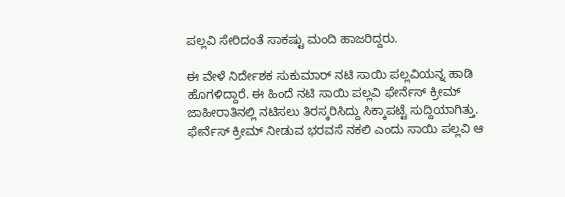ಪಲ್ಲವಿ ಸೇರಿದಂತೆ ಸಾಕಷ್ಟು ಮಂದಿ ಹಾಜರಿದ್ದರು.

ಈ ವೇಳೆ ನಿರ್ದೇಶಕ ಸುಕುಮಾರ್ ನಟಿ ಸಾಯಿ ಪಲ್ಲವಿಯನ್ನ ಹಾಡಿ ಹೊಗಳಿದ್ದಾರೆ. ಈ ಹಿಂದೆ ನಟಿ ಸಾಯಿ ಪಲ್ಲವಿ ಫೇರ್ನೆಸ್ ಕ್ರೀಮ್ ಜಾಹೀರಾತಿನಲ್ಲಿ ನಟಿಸಲು ತಿರಸ್ಕರಿಸಿದ್ದು ಸಿಕ್ಕಾಪಟ್ಟೆ ಸುದ್ದಿಯಾಗಿತ್ತು. ಫೇರ್ನೆಸ್ ಕ್ರೀಮ್ ನೀಡುವ ಭರವಸೆ ನಕಲಿ ಎಂದು ಸಾಯಿ ಪಲ್ಲವಿ ಆ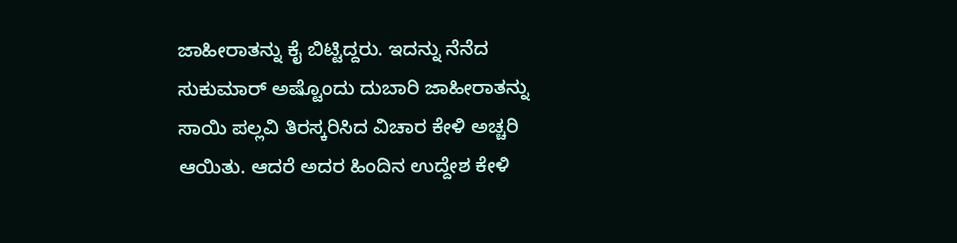ಜಾಹೀರಾತನ್ನು ಕೈ ಬಿಟ್ಟಿದ್ದರು. ಇದನ್ನು ನೆನೆದ ಸುಕುಮಾರ್ ಅಷ್ಟೊಂದು ದುಬಾರಿ ಜಾಹೀರಾತನ್ನು ಸಾಯಿ ಪಲ್ಲವಿ ತಿರಸ್ಕರಿಸಿದ ವಿಚಾರ ಕೇಳಿ ಅಚ್ಚರಿ ಆಯಿತು. ಆದರೆ ಅದರ ಹಿಂದಿನ ಉದ್ದೇಶ ಕೇಳಿ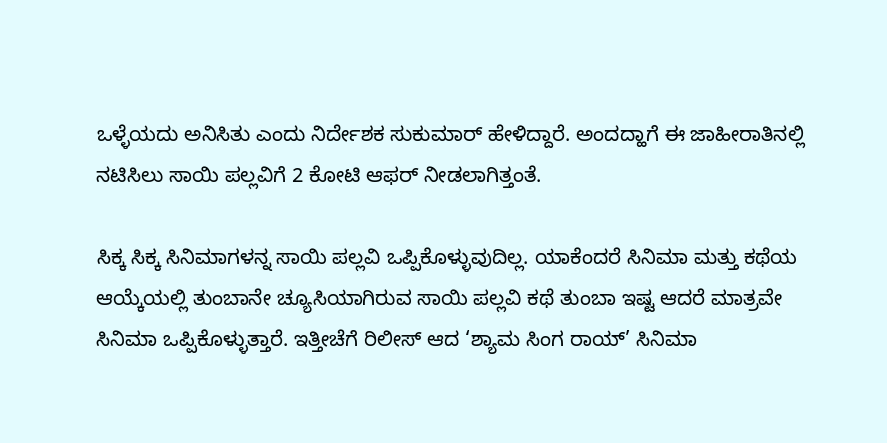ಒಳ್ಳೆಯದು ಅನಿಸಿತು ಎಂದು ನಿರ್ದೇಶಕ ಸುಕುಮಾರ್ ಹೇಳಿದ್ದಾರೆ. ಅಂದದ್ಹಾಗೆ ಈ ಜಾಹೀರಾತಿನಲ್ಲಿ ನಟಿಸಿಲು ಸಾಯಿ ಪಲ್ಲವಿಗೆ 2 ಕೋಟಿ ಆಫರ್ ನೀಡಲಾಗಿತ್ತಂತೆ.

ಸಿಕ್ಕ ಸಿಕ್ಕ ಸಿನಿಮಾಗಳನ್ನ ಸಾಯಿ ಪಲ್ಲವಿ ಒಪ್ಪಿಕೊಳ್ಳುವುದಿಲ್ಲ. ಯಾಕೆಂದರೆ ಸಿನಿಮಾ ಮತ್ತು ಕಥೆಯ ಆಯ್ಕೆಯಲ್ಲಿ ತುಂಬಾನೇ ಚ್ಯೂಸಿಯಾಗಿರುವ ಸಾಯಿ ಪಲ್ಲವಿ ಕಥೆ ತುಂಬಾ ಇಷ್ಟ ಆದರೆ ಮಾತ್ರವೇ ಸಿನಿಮಾ ಒಪ್ಪಿಕೊಳ್ಳುತ್ತಾರೆ. ಇತ್ತೀಚೆಗೆ ರಿಲೀಸ್ ಆದ ‘ಶ್ಯಾಮ ಸಿಂಗ ರಾಯ್’ ಸಿನಿಮಾ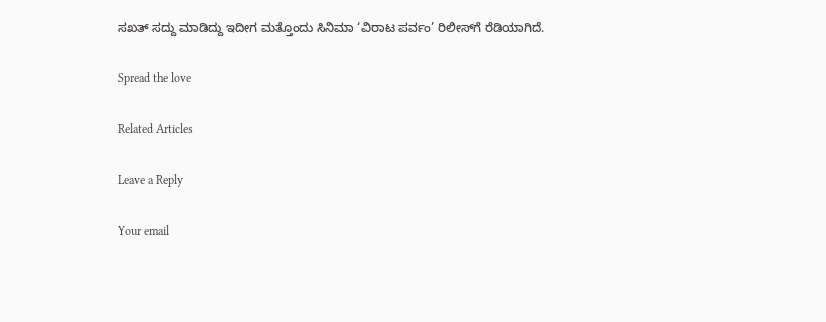ಸಖತ್ ಸದ್ದು ಮಾಡಿದ್ದು ಇದೀಗ ಮತ್ತೊಂದು ಸಿನಿಮಾ ‘ವಿರಾಟ ಪರ್ವಂ’ ರಿಲೀಸ್‌ಗೆ ರೆಡಿಯಾಗಿದೆ.

Spread the love

Related Articles

Leave a Reply

Your email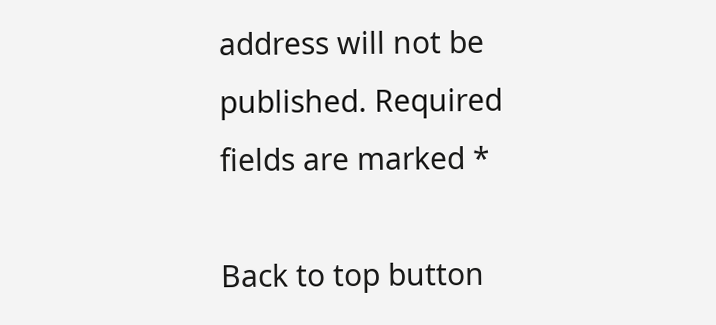address will not be published. Required fields are marked *

Back to top button